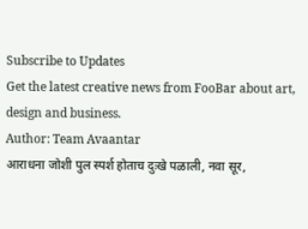Subscribe to Updates
Get the latest creative news from FooBar about art, design and business.
Author: Team Avaantar
आराधना जोशी पुल स्पर्श होताच दुःखे पळाली, नवा सूर,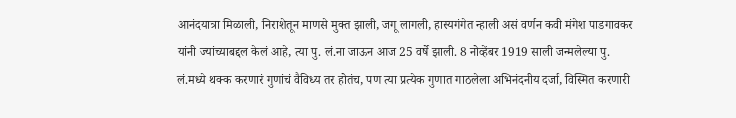आनंदयात्रा मिळाली, निराशेतून माणसे मुक्त झाली, जगू लागली, हास्यगंगेत न्हाली असं वर्णन कवी मंगेश पाडगावकर यांनी ज्यांच्याबद्दल केलं आहे, त्या पु. लं.ना जाऊन आज 25 वर्षे झाली. 8 नोव्हेंबर 1919 साली जन्मलेल्या पु. लं.मध्ये थक्क करणारं गुणांचं वैविध्य तर होतंच, पण त्या प्रत्येक गुणात गाठलेला अभिनंदनीय दर्जा, विस्मित करणारी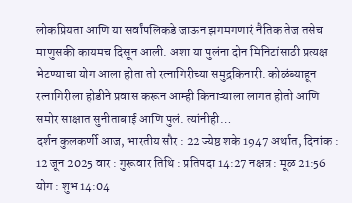लोकप्रियता आणि या सर्वांपलिकडे जाऊन झगमगणारं नैतिक तेज तसेच माणुसकी कायमच दिसून आली. अशा या पुलंना दोन मिनिटांसाठी प्रत्यक्ष भेटण्याचा योग आला होता तो रत्नागिरीच्या समुद्रकिनारी. कोळंब्याहून रत्नागिरीला होडीने प्रवास करून आम्ही किनाऱ्याला लागत होतो आणि समोर साक्षात सुनीताबाई आणि पुलं. त्यांनीही…
दर्शन कुलकर्णी आज, भारतीय सौर : 22 ज्येष्ठ शके 1947 अर्थात, दिनांक : 12 जून 2025 वार : गुरूवार तिथि : प्रतिपदा 14:27 नक्षत्र : मूळ 21:56 योग : शुभ 14:04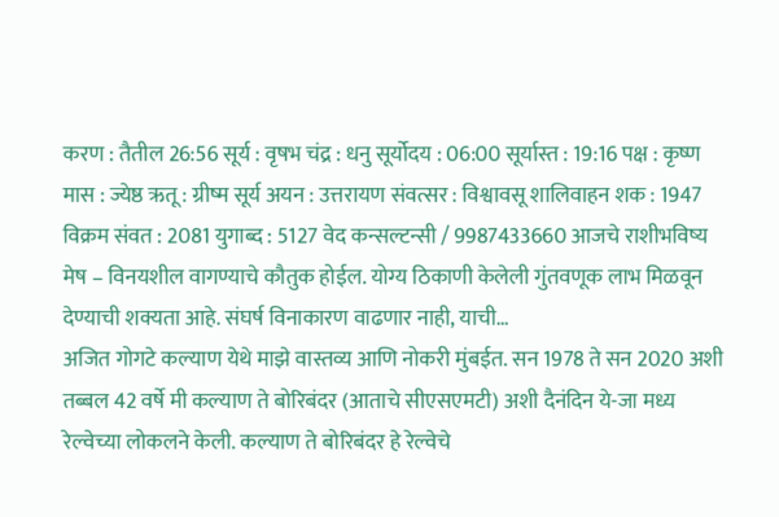करण : तैतील 26:56 सूर्य : वृषभ चंद्र : धनु सूर्योदय : 06:00 सूर्यास्त : 19:16 पक्ष : कृष्ण मास : ज्येष्ठ ऋतू : ग्रीष्म सूर्य अयन : उत्तरायण संवत्सर : विश्वावसू शालिवाहन शक : 1947 विक्रम संवत : 2081 युगाब्द : 5127 वेद कन्सल्टन्सी / 9987433660 आजचे राशीभविष्य मेष – विनयशील वागण्याचे कौतुक होईल. योग्य ठिकाणी केलेली गुंतवणूक लाभ मिळवून देण्याची शक्यता आहे. संघर्ष विनाकारण वाढणार नाही, याची…
अजित गोगटे कल्याण येथे माझे वास्तव्य आणि नोकरी मुंबईत. सन 1978 ते सन 2020 अशी तब्बल 42 वर्षे मी कल्याण ते बोरिबंदर (आताचे सीएसएमटी) अशी दैनंदिन ये-जा मध्य रेल्वेच्या लोकलने केली. कल्याण ते बोरिबंदर हे रेल्वेचे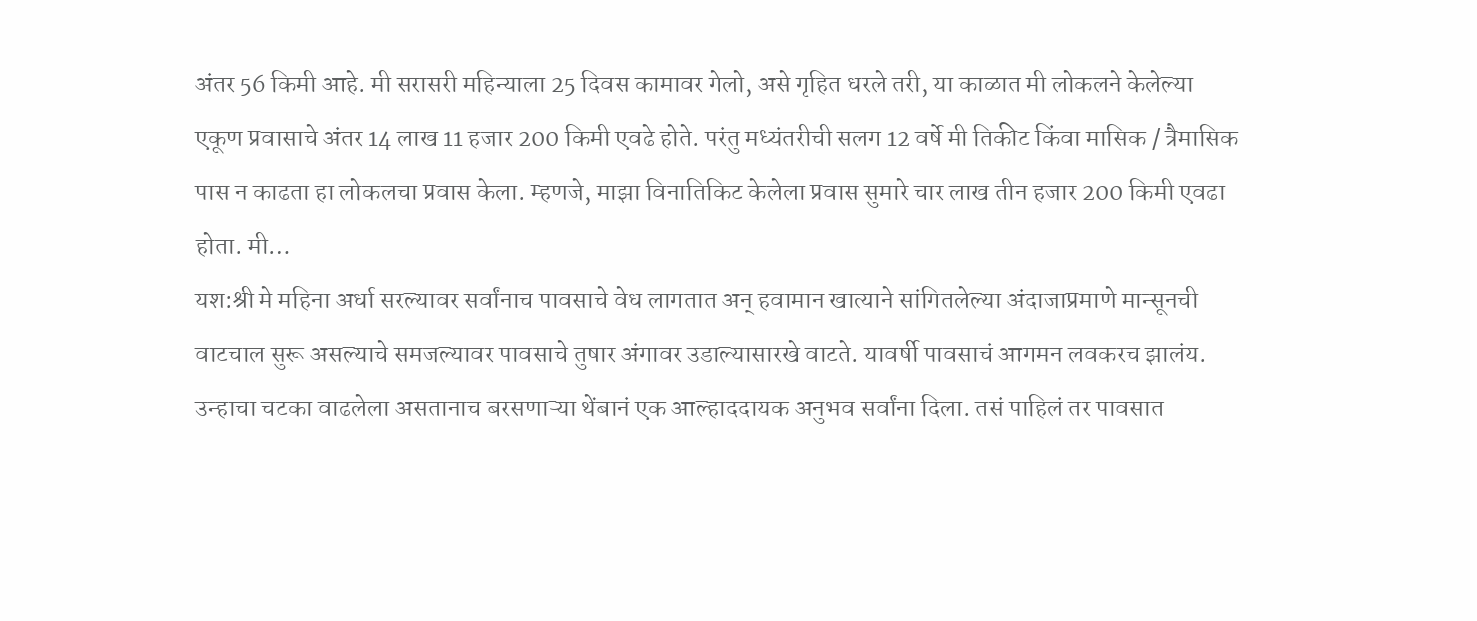अंतर 56 किमी आहे. मी सरासरी महिन्याला 25 दिवस कामावर गेलो, असे गृहित धरले तरी, या काळात मी लोकलने केलेल्या एकूण प्रवासाचे अंतर 14 लाख 11 हजार 200 किमी एवढे होते. परंतु मध्यंतरीची सलग 12 वर्षे मी तिकीट किंवा मासिक / त्रैमासिक पास न काढता हा लोकलचा प्रवास केला. म्हणजे, माझा विनातिकिट केलेला प्रवास सुमारे चार लाख तीन हजार 200 किमी एवढा होता. मी…
यश:श्री मे महिना अर्धा सरल्यावर सर्वांनाच पावसाचे वेध लागतात अन् हवामान खात्याने सांगितलेल्या अंदाजाप्रमाणे मान्सूनची वाटचाल सुरू असल्याचे समजल्यावर पावसाचे तुषार अंगावर उडाल्यासारखे वाटते. यावर्षी पावसाचं आगमन लवकरच झालंय. उन्हाचा चटका वाढलेला असतानाच बरसणाऱ्या थेंबानं एक आल्हाददायक अनुभव सर्वांना दिला. तसं पाहिलं तर पावसात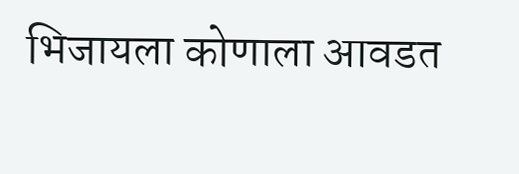भिजायला कोणाला आवडत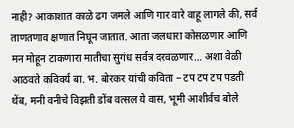नाही? आकाशात काळे ढग जमले आणि गार वारे वाहू लागले की, सर्व ताणतणाव क्षणात निघून जातात. आता जलधारा कोसळणार आणि मन मोहून टाकणारा मातीचा सुगंध सर्वत्र दरवळणार… अशा वेळी आठवते कविवर्य बा. भ. बोरकर यांची कविता – टप टप टप पडती थेंब, मनी वनीचे विझती डोंब वत्सल ये वास, भूमी आशीर्वच बोले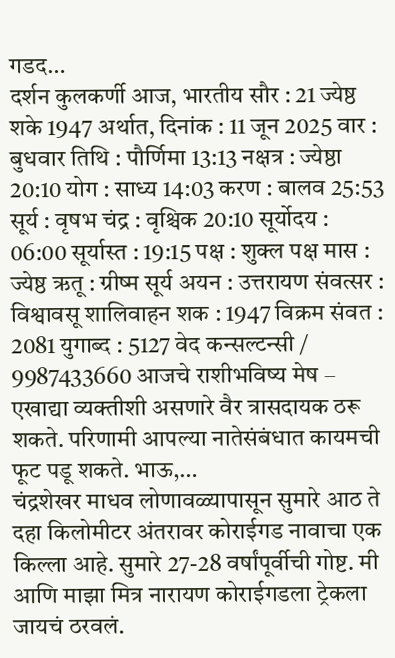गडद…
दर्शन कुलकर्णी आज, भारतीय सौर : 21 ज्येष्ठ शके 1947 अर्थात, दिनांक : 11 जून 2025 वार : बुधवार तिथि : पौर्णिमा 13:13 नक्षत्र : ज्येष्ठा 20:10 योग : साध्य 14:03 करण : बालव 25:53 सूर्य : वृषभ चंद्र : वृश्चिक 20:10 सूर्योदय : 06:00 सूर्यास्त : 19:15 पक्ष : शुक्ल पक्ष मास : ज्येष्ठ ऋतू : ग्रीष्म सूर्य अयन : उत्तरायण संवत्सर : विश्वावसू शालिवाहन शक : 1947 विक्रम संवत : 2081 युगाब्द : 5127 वेद कन्सल्टन्सी / 9987433660 आजचे राशीभविष्य मेष – एखाद्या व्यक्तीशी असणारे वैर त्रासदायक ठरू शकते. परिणामी आपल्या नातेसंबंधात कायमची फूट पडू शकते. भाऊ,…
चंद्रशेखर माधव लोणावळ्यापासून सुमारे आठ ते दहा किलोमीटर अंतरावर कोराईगड नावाचा एक किल्ला आहे. सुमारे 27-28 वर्षांपूर्वीची गोष्ट. मी आणि माझा मित्र नारायण कोराईगडला ट्रेकला जायचं ठरवलं.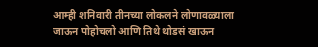आम्ही शनिवारी तीनच्या लोकलने लोणावळ्याला जाऊन पोहोचलो आणि तिथे थोडसं खाऊन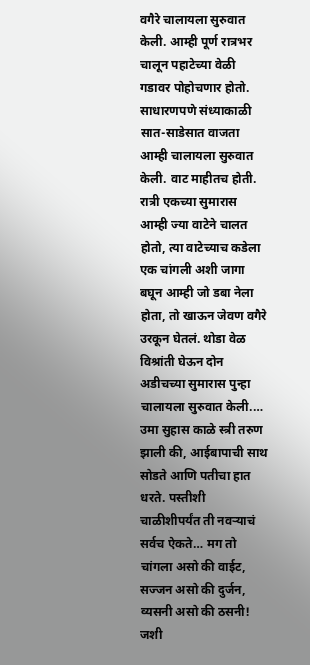वगैरे चालायला सुरुवात केली. आम्ही पूर्ण रात्रभर चालून पहाटेच्या वेळी गडावर पोहोचणार होतो. साधारणपणे संध्याकाळी सात-साडेसात वाजता आम्ही चालायला सुरुवात केली. वाट माहीतच होती. रात्री एकच्या सुमारास आम्ही ज्या वाटेने चालत होतो, त्या वाटेच्याच कडेला एक चांगली अशी जागा बघून आम्ही जो डबा नेला होता, तो खाऊन जेवण वगैरे उरकून घेतलं. थोडा वेळ विश्रांती घेऊन दोन अडीचच्या सुमारास पुन्हा चालायला सुरुवात केली.…
उमा सुहास काळे स्त्री तरुण झाली की, आईबापाची साथ सोडते आणि पतीचा हात धरते. पस्तीशी चाळीशीपर्यंत ती नवऱ्याचं सर्वच ऐकते… मग तो चांगला असो की वाईट, सज्जन असो की दुर्जन, व्यसनी असो की ठसनी! जशी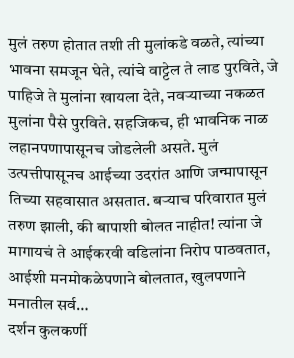मुलं तरुण होतात तशी ती मुलांकडे वळते, त्यांच्या भावना समजून घेते, त्यांचे वाट्टेल ते लाड पुरविते, जे पाहिजे ते मुलांना खायला देते, नवऱ्याच्या नकळत मुलांना पैसे पुरविते. सहजिकच, ही भावनिक नाळ लहानपणापासूनच जोडलेली असते. मुलं उत्पत्तीपासूनच आईच्या उदरांत आणि जन्मापासून तिच्या सहवासात असतात. बऱ्याच परिवारात मुलं तरुण झाली, की बापाशी बोलत नाहीत! त्यांना जे मागायचं ते आईकरवी वडिलांना निरोप पाठवतात, आईशी मनमोकळेपणाने बोलतात, खुलपणाने मनातील सर्व…
दर्शन कुलकर्णी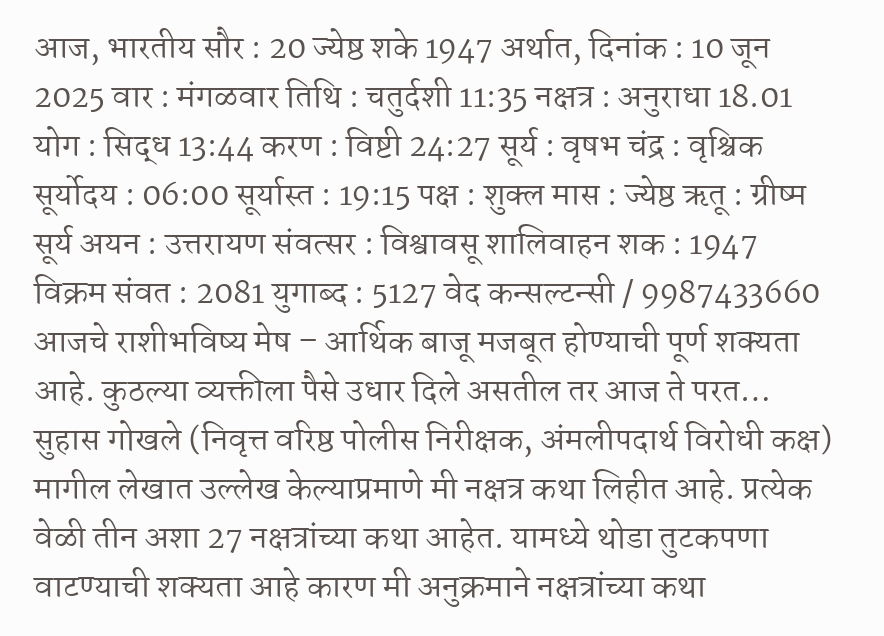आज, भारतीय सौर : 20 ज्येष्ठ शके 1947 अर्थात, दिनांक : 10 जून 2025 वार : मंगळवार तिथि : चतुर्दशी 11:35 नक्षत्र : अनुराधा 18.01 योग : सिद्ध 13:44 करण : विष्टी 24:27 सूर्य : वृषभ चंद्र : वृश्चिक सूर्योदय : 06:00 सूर्यास्त : 19:15 पक्ष : शुक्ल मास : ज्येष्ठ ऋतू : ग्रीष्म सूर्य अयन : उत्तरायण संवत्सर : विश्वावसू शालिवाहन शक : 1947 विक्रम संवत : 2081 युगाब्द : 5127 वेद कन्सल्टन्सी / 9987433660 आजचे राशीभविष्य मेष – आर्थिक बाजू मजबूत होण्याची पूर्ण शक्यता आहे. कुठल्या व्यक्तीला पैसे उधार दिले असतील तर आज ते परत…
सुहास गोखले (निवृत्त वरिष्ठ पोलीस निरीक्षक, अंमलीपदार्थ विरोधी कक्ष) मागील लेखात उल्लेख केल्याप्रमाणे मी नक्षत्र कथा लिहीत आहे. प्रत्येक वेळी तीन अशा 27 नक्षत्रांच्या कथा आहेत. यामध्ये थोडा तुटकपणा वाटण्याची शक्यता आहे कारण मी अनुक्रमाने नक्षत्रांच्या कथा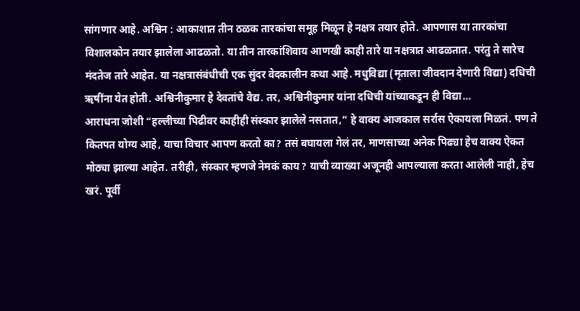सांगणार आहे. अश्विन : आकाशात तीन ठळक तारकांचा समूह मिळून हे नक्षत्र तयार होते. आपणास या तारकांचा विशालकोन तयार झालेला आढळतो. या तीन तारकांशिवाय आणखी काही तारे या नक्षत्रात आढळतात. परंतु ते सारेच मंदतेज तारे आहेत. या नक्षत्रासंबंधीची एक सुंदर वेदकालीन कथा आहे. मधुविद्या (मृताला जीवदान देणारी विद्या) दधिची ऋषींना येत होती. अश्विनीकुमार हे देवतांचे वैद्य. तर, अश्विनीकुमार यांना दधिची यांच्याकडून ही विद्या…
आराधना जोशी “हल्लीच्या पिढीवर काहीही संस्कार झालेले नसतात,” हे वाक्य आजकाल सर्रास ऐकायला मिळतं. पण ते कितपत योग्य आहे, याचा विचार आपण करतो का? तसं बघायला गेलं तर, माणसाच्या अनेक पिढ्या हेच वाक्य ऐकत मोठ्या झाल्या आहेत. तरीही, संस्कार म्हणजे नेमकं काय? याची व्याख्या अजूनही आपल्याला करता आलेली नाही, हेच खरं. पूर्वी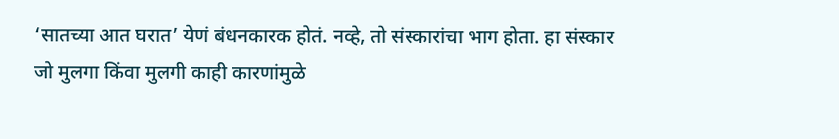‘सातच्या आत घरात’ येणं बंधनकारक होतं. नव्हे, तो संस्कारांचा भाग होता. हा संस्कार जो मुलगा किंवा मुलगी काही कारणांमुळे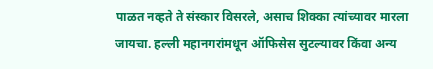पाळत नव्हते ते संस्कार विसरले, असाच शिक्का त्यांच्यावर मारला जायचा. हल्ली महानगरांमधून ऑफिसेस सुटल्यावर किंवा अन्य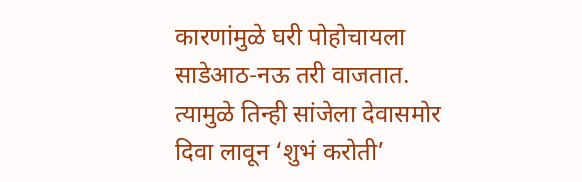कारणांमुळे घरी पोहोचायला साडेआठ-नऊ तरी वाजतात. त्यामुळे तिन्ही सांजेला देवासमोर दिवा लावून ‘शुभं करोती’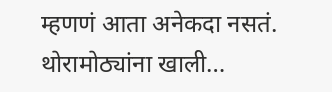म्हणणं आता अनेकदा नसतं. थोरामोठ्यांना खाली…